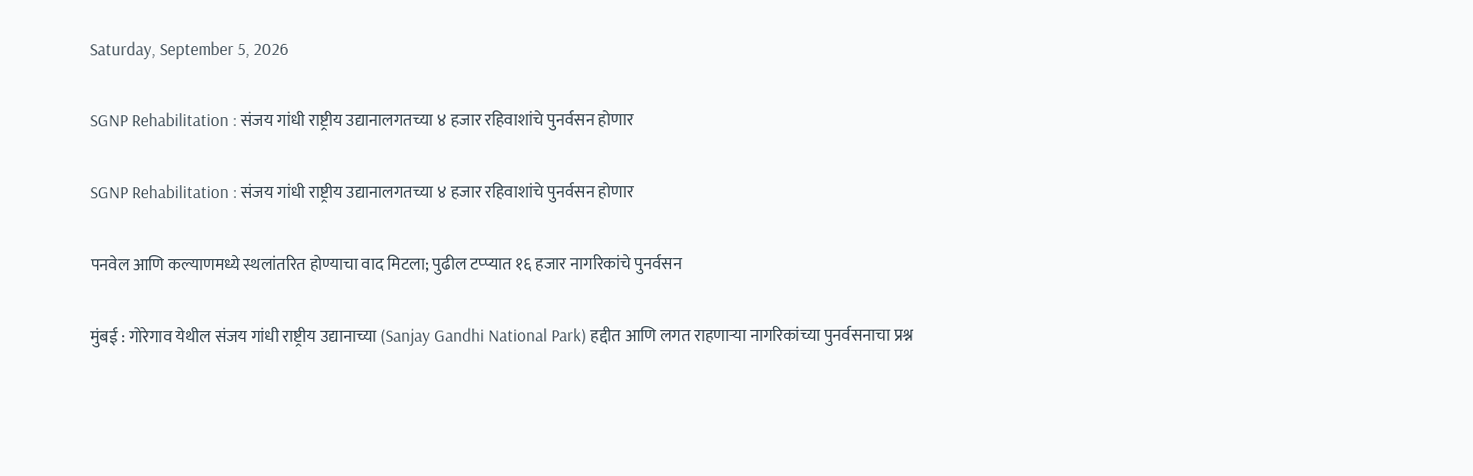Saturday, September 5, 2026

SGNP Rehabilitation : संजय गांधी राष्ट्रीय उद्यानालगतच्या ४ हजार रहिवाशांचे पुनर्वसन होणार

SGNP Rehabilitation : संजय गांधी राष्ट्रीय उद्यानालगतच्या ४ हजार रहिवाशांचे पुनर्वसन होणार

पनवेल आणि कल्याणमध्ये स्थलांतरित होण्याचा वाद मिटला; पुढील टप्प्यात १६ हजार नागरिकांचे पुनर्वसन

मुंबई : गोरेगाव येथील संजय गांधी राष्ट्रीय उद्यानाच्या (Sanjay Gandhi National Park) हद्दीत आणि लगत राहणाऱ्या नागरिकांच्या पुनर्वसनाचा प्रश्न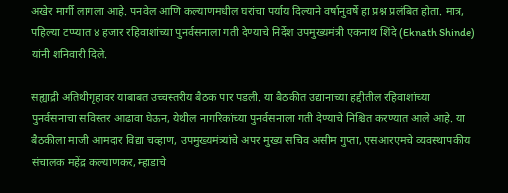अखेर मार्गी लागला आहे. पनवेल आणि कल्याणमधील घरांचा पर्याय दिल्याने वर्षानुवर्षे हा प्रश्न प्रलंबित होता. मात्र, पहिल्या टप्प्यात ४ हजार रहिवाशांच्या पुनर्वसनाला गती देण्याचे निर्देश उपमुख्यमंत्री एकनाथ शिंदे (Eknath Shinde) यांनी शनिवारी दिले.

सह्याद्री अतिथीगृहावर याबाबत उच्चस्तरीय बैठक पार पडली. या बैठकीत उद्यानाच्या हद्दीतील रहिवाशांच्या पुनर्वसनाचा सविस्तर आढावा घेऊन, येथील नागरिकांच्या पुनर्वसनाला गती देण्याचे निश्चित करण्यात आले आहे. या बैठकीला माजी आमदार विद्या चव्हाण, उपमुख्यमंत्र्यांचे अपर मुख्य सचिव असीम गुप्ता, एसआरएमचे व्यवस्थापकीय संचालक महेंद्र कल्याणकर, म्हाडाचे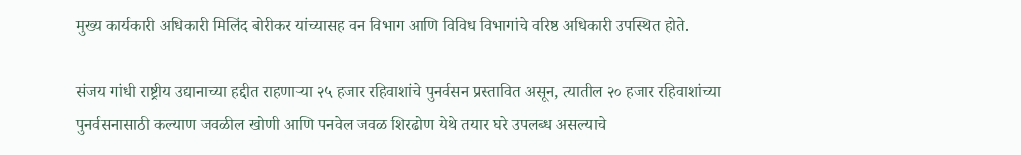मुख्य कार्यकारी अधिकारी मिलिंद बोरीकर यांच्यासह वन विभाग आणि विविध विभागांचे वरिष्ठ अधिकारी उपस्थित होते.

संजय गांधी राष्ट्रीय उद्यानाच्या हद्दीत राहणाऱ्या २५ हजार रहिवाशांचे पुनर्वसन प्रस्तावित असून, त्यातील २० हजार रहिवाशांच्या पुनर्वसनासाठी कल्याण जवळील खोणी आणि पनवेल जवळ शिरढोण येथे तयार घरे उपलब्ध असल्याचे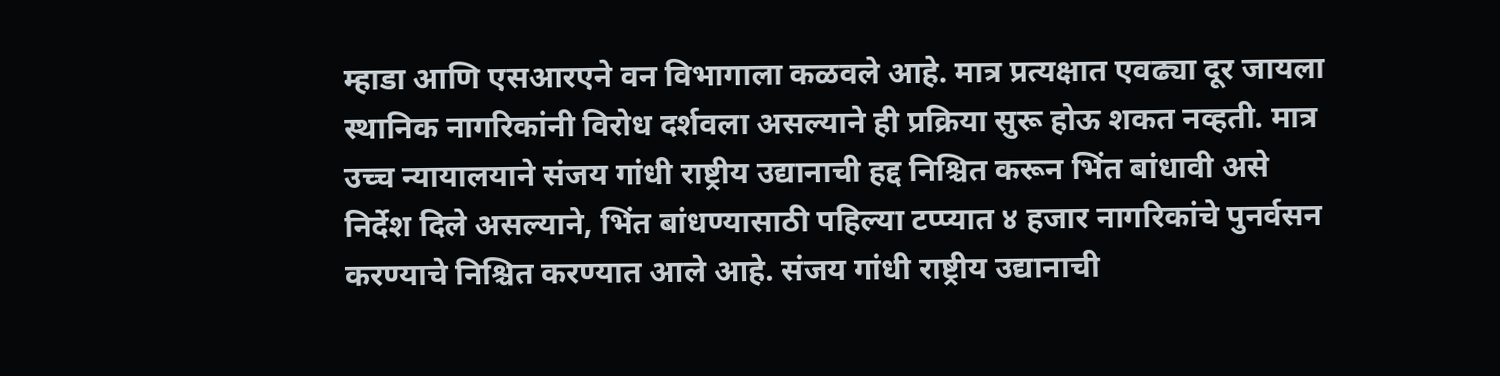म्हाडा आणि एसआरएने वन विभागाला कळवले आहे. मात्र प्रत्यक्षात एवढ्या दूर जायला स्थानिक नागरिकांनी विरोध दर्शवला असल्याने ही प्रक्रिया सुरू होऊ शकत नव्हती. मात्र उच्च न्यायालयाने संजय गांधी राष्ट्रीय उद्यानाची हद्द निश्चित करून भिंत बांधावी असे निर्देश दिले असल्याने, भिंत बांधण्यासाठी पहिल्या टप्प्यात ४ हजार नागरिकांचे पुनर्वसन करण्याचे निश्चित करण्यात आले आहे. संजय गांधी राष्ट्रीय उद्यानाची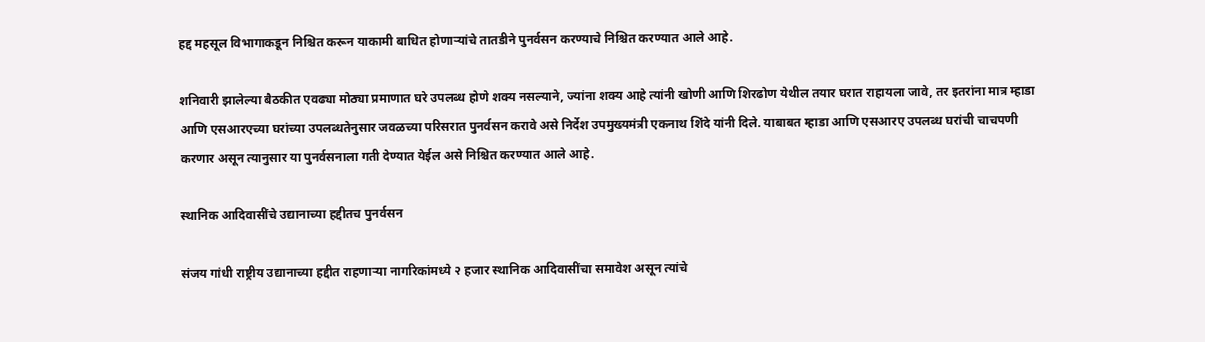हद्द महसूल विभागाकडून निश्चित करून याकामी बाधित होणाऱ्यांचे तातडीने पुनर्वसन करण्याचे निश्चित करण्यात आले आहे.

शनिवारी झालेल्या बैठकीत एवढ्या मोठ्या प्रमाणात घरे उपलब्ध होणे शक्य नसल्याने, ज्यांना शक्य आहे त्यांनी खोणी आणि शिरढोण येथील तयार घरात राहायला जावे, तर इतरांना मात्र म्हाडा आणि एसआरएच्या घरांच्या उपलब्धतेनुसार जवळच्या परिसरात पुनर्वसन करावे असे निर्देश उपमुख्यमंत्री एकनाथ शिंदे यांनी दिले. याबाबत म्हाडा आणि एसआरए उपलब्ध घरांची चाचपणी करणार असून त्यानुसार या पुनर्वसनाला गती देण्यात येईल असे निश्चित करण्यात आले आहे.

स्थानिक आदिवासींचे उद्यानाच्या हद्दीतच पुनर्वसन

संजय गांधी राष्ट्रीय उद्यानाच्या हद्दीत राहणाऱ्या नागरिकांमध्ये २ हजार स्थानिक आदिवासींचा समावेश असून त्यांचे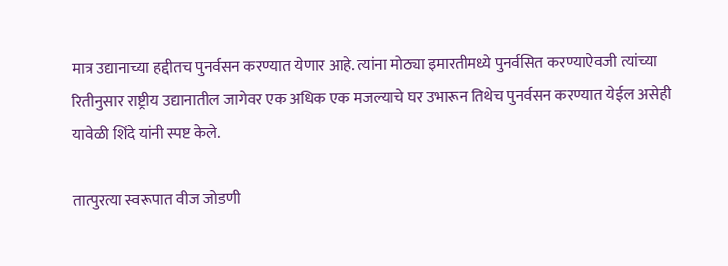मात्र उद्यानाच्या हद्दीतच पुनर्वसन करण्यात येणार आहे. त्यांना मोठ्या इमारतीमध्ये पुनर्वसित करण्याऐवजी त्यांच्या रितीनुसार राष्ट्रीय उद्यानातील जागेवर एक अधिक एक मजल्याचे घर उभारून तिथेच पुनर्वसन करण्यात येईल असेही यावेळी शिंदे यांनी स्पष्ट केले.

तात्पुरत्या स्वरूपात वीज जोडणी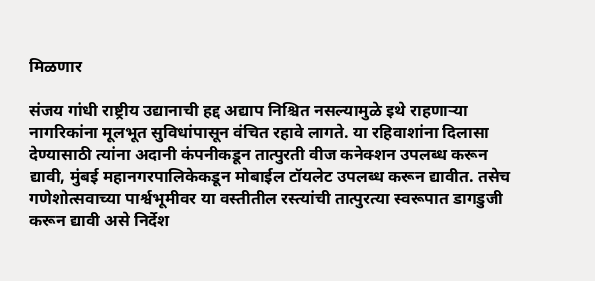मिळणार

संजय गांधी राष्ट्रीय उद्यानाची हद्द अद्याप निश्चित नसल्यामुळे इथे राहणाऱ्या नागरिकांना मूलभूत सुविधांपासून वंचित रहावे लागते. या रहिवाशांना दिलासा देण्यासाठी त्यांना अदानी कंपनीकडून तात्पुरती वीज कनेक्शन उपलब्ध करून द्यावी, मुंबई महानगरपालिकेकडून मोबाईल टॉयलेट उपलब्ध करून द्यावीत. तसेच गणेशोत्सवाच्या पार्श्वभूमीवर या वस्तीतील रस्त्यांची तात्पुरत्या स्वरूपात डागडुजी करून द्यावी असे निर्देश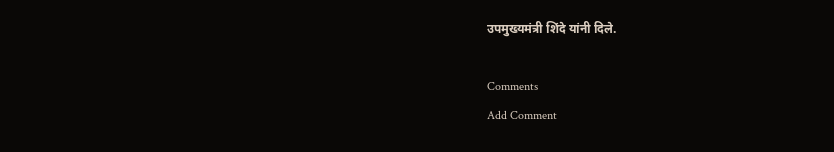उपमुख्यमंत्री शिंदे यांनी दिले.

Comments
Add Comment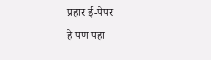प्रहार ई-पेपर
हे पण पहा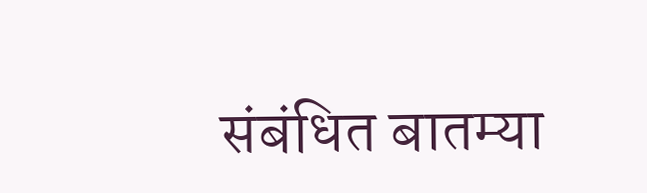संबंधित बातम्या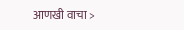आणखी वाचा >